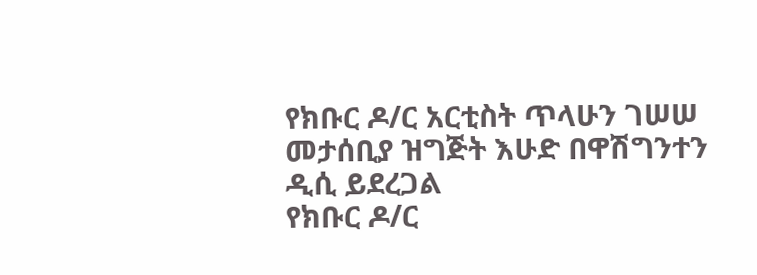የክቡር ዶ/ር አርቲስት ጥላሁን ገሠሠ መታሰቢያ ዝግጅት እሁድ በዋሽግንተን ዲሲ ይደረጋል
የክቡር ዶ/ር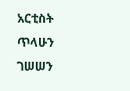አርቲስት ጥላሁን ገሠሠን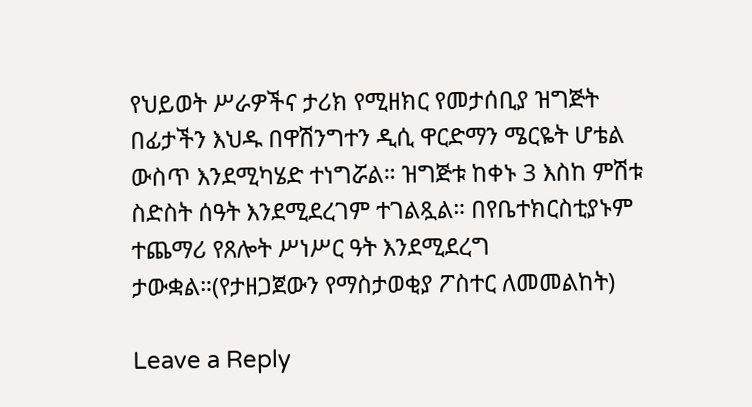የህይወት ሥራዎችና ታሪክ የሚዘክር የመታሰቢያ ዝግጅት በፊታችን እህዱ በዋሽንግተን ዲሲ ዋርድማን ሜርዬት ሆቴል ውስጥ እንደሚካሄድ ተነግሯል። ዝግጅቱ ከቀኑ 3 እስከ ምሽቱ ስድስት ሰዓት እንደሚደረገም ተገልጿል። በየቤተክርስቲያኑም ተጨማሪ የጸሎት ሥነሥር ዓት እንደሚደረግ ታውቋል።(የታዘጋጀውን የማስታወቂያ ፖስተር ለመመልከት)

Leave a Reply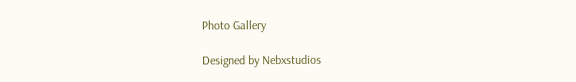Photo Gallery

Designed by Nebxstudios